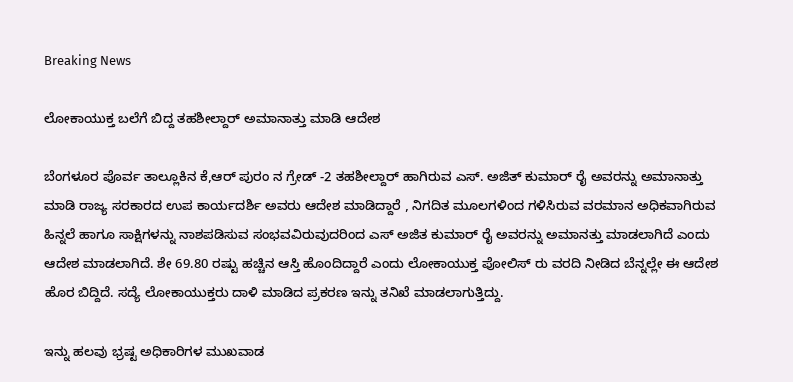Breaking News

ಲೋಕಾಯುಕ್ತ ಬಲೆಗೆ ಬಿದ್ದ ತಹಶೀಲ್ದಾರ್‌ ಅಮಾನಾತ್ತು ಮಾಡಿ ಆದೇಶ

ಬೆಂಗಳೂರ ಪೊರ್ವ ತಾಲ್ಲೂಕಿನ ಕೆ,ಆರ್‌ ಪುರಂ ನ ಗ್ರೇಡ್‌ -2 ತಹಶೀಲ್ದಾರ್‌ ಹಾಗಿರುವ ಎಸ್. ಅಜಿತ್‌ ಕುಮಾರ್‌ ರೈ ಅವರನ್ನು ಅಮಾನಾತ್ತು ಮಾಡಿ ರಾಜ್ಯ ಸರಕಾರದ ಉಪ ಕಾರ್ಯದರ್ಶಿ ಅವರು ಆದೇಶ ಮಾಡಿದ್ದಾರೆ , ನಿಗದಿತ ಮೂಲಗಳಿಂದ ಗಳಿಸಿರುವ ವರಮಾನ ಅಧಿಕವಾಗಿರುವ ಹಿನ್ನಲೆ ಹಾಗೂ ಸಾಕ್ಷಿಗಳನ್ನು ನಾಶಪಡಿಸುವ ಸಂಭವವಿರುವುದರಿಂದ ಎಸ್‌ ಅಜಿತ ಕುಮಾರ್‌ ರೈ ಅವರನ್ನು ಅಮಾನತ್ತು ಮಾಡಲಾಗಿದೆ ಎಂದು ಆದೇಶ ಮಾಡಲಾಗಿದೆ. ಶೇ 69.80 ರಷ್ಟು ಹಚ್ಚಿನ ಆಸ್ತಿ ಹೊಂದಿದ್ದಾರೆ ಎಂದು ಲೋಕಾಯುಕ್ತ ಪೋಲಿಸ್‌ ರು ವರದಿ ನೀಡಿದ ಬೆನ್ನಲ್ಲೇ ಈ ಆದೇಶ ಹೊರ ಬಿದ್ದಿದೆ. ಸದ್ಯೆ ಲೋಕಾಯುಕ್ತರು ದಾಳಿ ಮಾಡಿದ ಪ್ರಕರಣ ಇನ್ನು ತನಿಖೆ ಮಾಡಲಾಗುತ್ತಿದ್ದು.

ಇನ್ನು ಹಲವು ಭ್ರಷ್ಟ ಅಧಿಕಾರಿಗಳ ಮುಖವಾಡ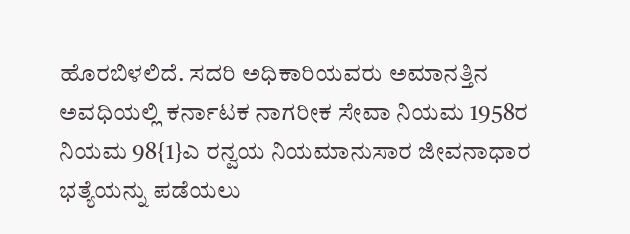ಹೊರಬಿಳಲಿದೆ. ಸದರಿ ಅಧಿಕಾರಿಯವರು ಅಮಾನತ್ತಿನ ಅವಧಿಯಲ್ಲಿ ಕರ್ನಾಟಕ ನಾಗರೀಕ ಸೇವಾ ನಿಯಮ 1958ರ ನಿಯಮ 98{1}ಎ ರನ್ವಯ ನಿಯಮಾನುಸಾರ ಜೀವನಾಧಾರ ಭತ್ಯೆಯನ್ನು ಪಡೆಯಲು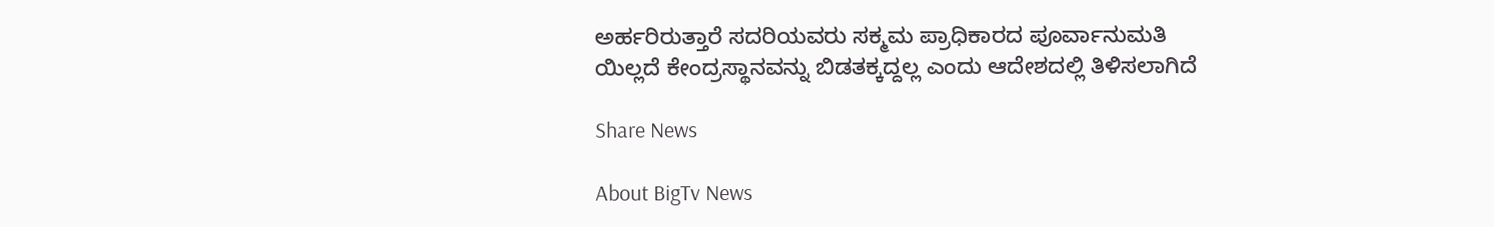ಅರ್ಹರಿರುತ್ತಾರೆ ಸದರಿಯವರು ಸಕ್ಮಮ ಪ್ರಾಧಿಕಾರದ ಪೂರ್ವಾನುಮತಿ ಯಿಲ್ಲದೆ ಕೇಂದ್ರಸ್ಥಾನವನ್ನು ಬಿಡತಕ್ಕದ್ದಲ್ಲ ಎಂದು ಆದೇಶದಲ್ಲಿ ತಿಳಿಸಲಾಗಿದೆ

Share News

About BigTv News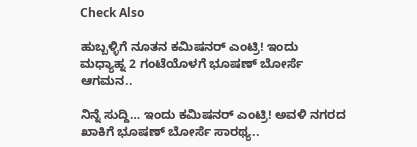Check Also

ಹುಬ್ಬಳ್ಳಿಗೆ ನೂತನ ಕಮಿಷನರ್ ಎಂಟ್ರಿ! ಇಂದು ಮಧ್ಯಾಹ್ನ 2 ಗಂಟೆಯೊಳಗೆ ಭೂಷಣ್ ಬೋರ್ಸೆ ಆಗಮನ..

ನಿನ್ನೆ ಸುದ್ದಿ… ಇಂದು ಕಮಿಷನರ್ ಎಂಟ್ರಿ! ಅವಳಿ ನಗರದ ಖಾಕಿಗೆ ಭೂಷಣ್ ಬೋರ್ಸೆ ಸಾರಥ್ಯ..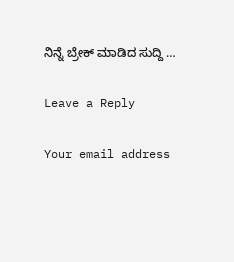ನಿನ್ನೆ ಬ್ರೇಕ್ ಮಾಡಿದ ಸುದ್ದಿ …

Leave a Reply

Your email address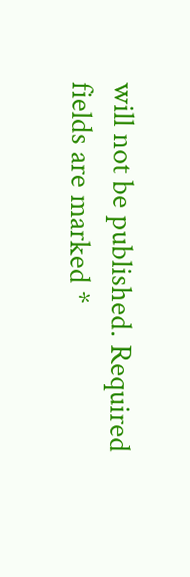will not be published. Required fields are marked *